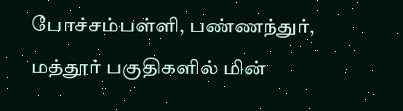போச்சம்பள்ளி, பண்ணந்துர், மத்தூர் பகுதிகளில் மின்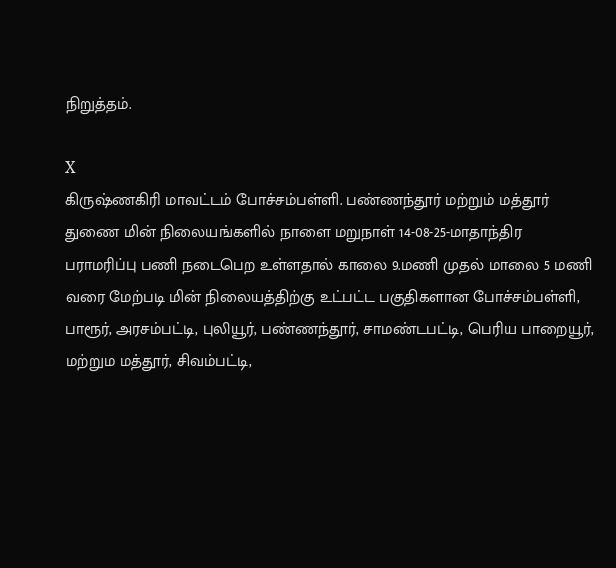நிறுத்தம்.

X
கிருஷ்ணகிரி மாவட்டம் போச்சம்பள்ளி. பண்ணந்தூர் மற்றும் மத்தூர் துணை மின் நிலையங்களில் நாளை மறுநாள் 14-08-25-மாதாந்திர பராமரிப்பு பணி நடைபெற உள்ளதால் காலை 9.மணி முதல் மாலை 5 மணி வரை மேற்படி மின் நிலையத்திற்கு உட்பட்ட பகுதிகளான போச்சம்பள்ளி, பாரூர், அரசம்பட்டி, புலியூர், பண்ணந்தூர், சாமண்டபட்டி, பெரிய பாறையூர், மற்றும மத்தூர், சிவம்பட்டி,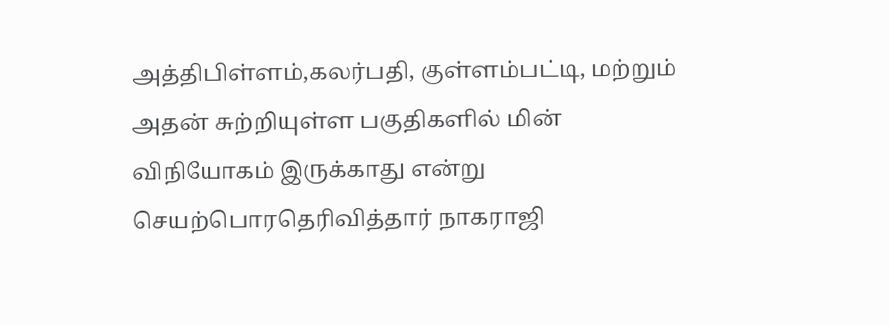அத்திபிள்ளம்,கலர்பதி, குள்ளம்பட்டி, மற்றும் அதன் சுற்றியுள்ள பகுதிகளில் மின் விநியோகம் இருக்காது என்று செயற்பொரதெரிவித்தார் நாகராஜி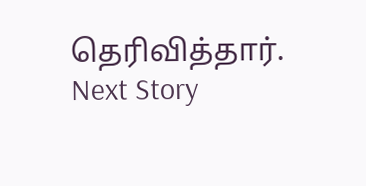தெரிவித்தார்.
Next Story